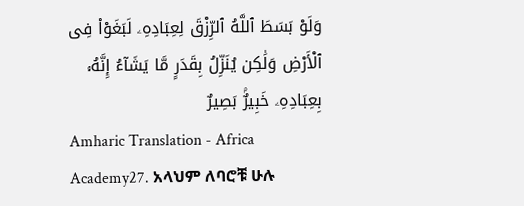وَلَوْ بَسَطَ ٱللَّهُ ٱلرِّزْقَ لِعِبَادِهِۦ لَبَغَوْا۟ فِى ٱلْأَرْضِ وَلَٰكِن يُنَزِّلُ بِقَدَرٍ مَّا يَشَآءُ إِنَّهُۥ بِعِبَادِهِۦ خَبِيرٌۢ بَصِيرٌ
Amharic Translation - Africa Academy27. አላህም ለባሮቹ ሁሉ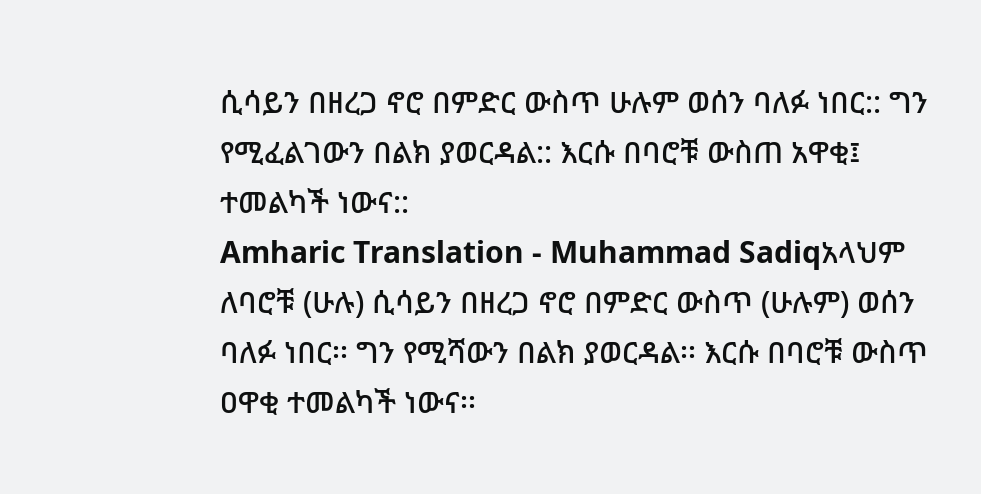ሲሳይን በዘረጋ ኖሮ በምድር ውስጥ ሁሉም ወሰን ባለፉ ነበር:: ግን የሚፈልገውን በልክ ያወርዳል:: እርሱ በባሮቹ ውስጠ አዋቂ፤ ተመልካች ነውና::
Amharic Translation - Muhammad Sadiqአላህም ለባሮቹ (ሁሉ) ሲሳይን በዘረጋ ኖሮ በምድር ውስጥ (ሁሉም) ወሰን ባለፉ ነበር፡፡ ግን የሚሻውን በልክ ያወርዳል፡፡ እርሱ በባሮቹ ውስጥ ዐዋቂ ተመልካች ነውና፡፡